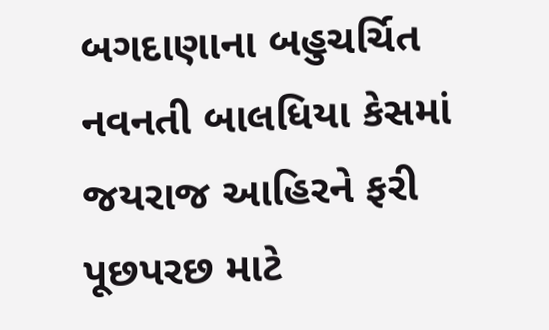બગદાણાના બહુચર્ચિત નવનતી બાલધિયા કેસમાં જયરાજ આહિરને ફરી પૂછપરછ માટે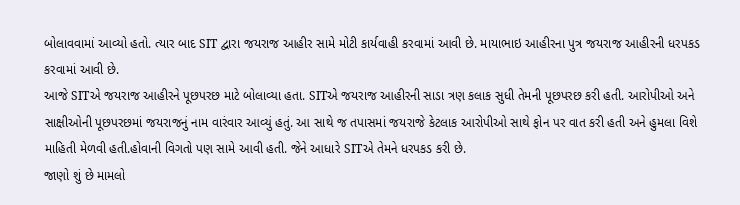બોલાવવામાં આવ્યો હતો. ત્યાર બાદ SIT દ્વારા જયરાજ આહીર સામે મોટી કાર્યવાહી કરવામાં આવી છે. માયાભાઇ આહીરના પુત્ર જયરાજ આહીરની ધરપકડ કરવામાં આવી છે.
આજે SITએ જયરાજ આહીરને પૂછપરછ માટે બોલાવ્યા હતા. SITએ જયરાજ આહીરની સાડા ત્રણ કલાક સુધી તેમની પૂછપરછ કરી હતી. આરોપીઓ અને સાક્ષીઓની પૂછપરછમાં જયરાજનું નામ વારંવાર આવ્યું હતું. આ સાથે જ તપાસમાં જયરાજે કેટલાક આરોપીઓ સાથે ફોન પર વાત કરી હતી અને હુમલા વિશે માહિતી મેળવી હતી.હોવાની વિગતો પણ સામે આવી હતી. જેને આધારે SITએ તેમને ધરપકડ કરી છે.
જાણો શું છે મામલો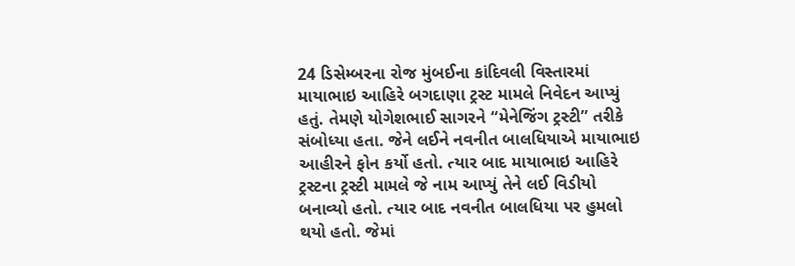24 ડિસેમ્બરના રોજ મુંબઈના કાંદિવલી વિસ્તારમાં માયાભાઇ આહિરે બગદાણા ટ્રસ્ટ મામલે નિવેદન આપ્યું હતું. તેમણે યોગેશભાઈ સાગરને “મેનેજિંગ ટ્રસ્ટી” તરીકે સંબોધ્યા હતા. જેને લઈને નવનીત બાલધિયાએ માયાભાઇ આહીરને ફોન કર્યો હતો. ત્યાર બાદ માયાભાઇ આહિરે ટ્રસ્ટના ટ્રસ્ટી મામલે જે નામ આપ્યું તેને લઈ વિડીયો બનાવ્યો હતો. ત્યાર બાદ નવનીત બાલધિયા પર હુમલો થયો હતો. જેમાં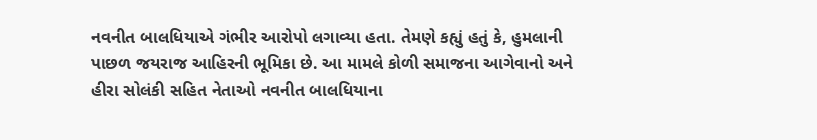નવનીત બાલધિયાએ ગંભીર આરોપો લગાવ્યા હતા. તેમણે કહ્યું હતું કે, હુમલાની પાછળ જયરાજ આહિરની ભૂમિકા છે. આ મામલે કોળી સમાજના આગેવાનો અને હીરા સોલંકી સહિત નેતાઓ નવનીત બાલધિયાના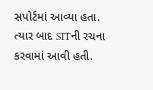સપોર્ટમાં આવ્યા હતા. ત્યાર બાદ SITની રચના કરવામાં આવી હતી.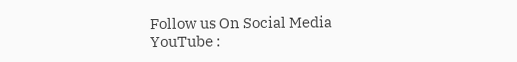Follow us On Social Media
YouTube :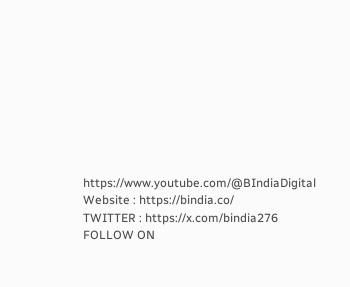https://www.youtube.com/@BIndiaDigital
Website : https://bindia.co/
TWITTER : https://x.com/bindia276
FOLLOW ON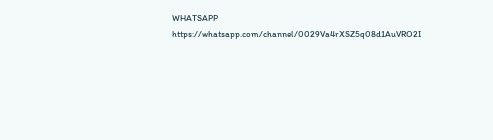WHATSAPP https://whatsapp.com/channel/0029Va4rXSZ5q08d1AuVRO2I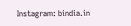Instagram: bindia.in